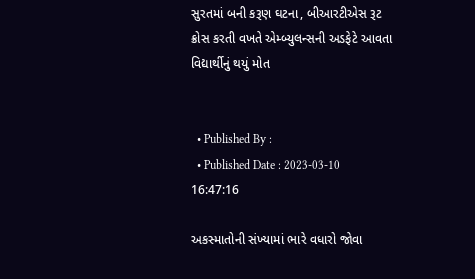સુરતમાં બની કરૂણ ઘટના, બીઆરટીએસ રૂટ ક્રોસ કરતી વખતે એમ્બ્યુલન્સની અડફેટે આવતા વિદ્યાર્થીનું થયું મોત


  • Published By :
  • Published Date : 2023-03-10 16:47:16

અકસ્માતોની સંખ્યામાં ભારે વધારો જોવા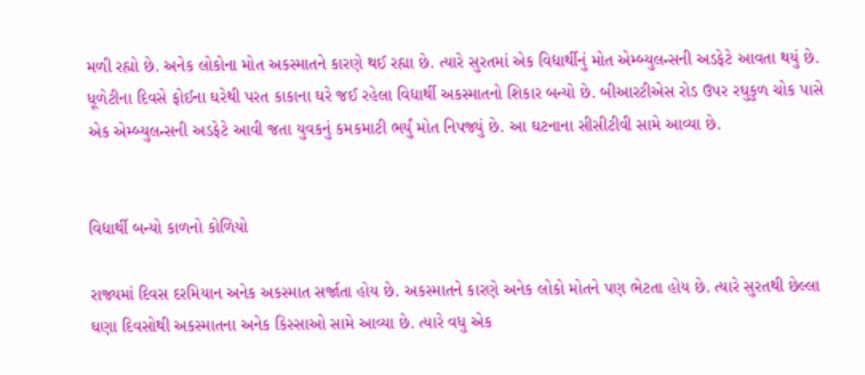મળી રહ્યો છે. અનેક લોકોના મોત અકસ્માતને કારણે થઈ રહ્યા છે. ત્યારે સુરતમાં એક વિદ્યાર્થીનું મોત એમ્બ્યુલન્સની અડફેટે આવતા થયું છે. ધૂળેટીના દિવસે ફોઈના ઘરેથી પરત કાકાના ઘરે જઈ રહેલા વિદ્યાર્થી અકસ્માતનો શિકાર બન્યો છે. બીઆરટીએસ રોડ ઉપર રઘુકુળ ચોક પાસે એક એમ્બ્યુલન્સની અડફેટે આવી જતા યુવકનું કમકમાટી ભર્યું મોત નિપજ્યું છે. આ ઘટનાના સીસીટીવી સામે આવ્યા છે.


વિદ્યાર્થી બન્યો કાળનો કોળિયો

રાજ્યમાં દિવસ દરમિયાન અનેક અકસ્માત સર્જાતા હોય છે. અકસ્માતને કારણે અનેક લોકો મોતને પણ ભેટતા હોય છે. ત્યારે સુરતથી છેલ્લા ઘણા દિવસોથી અકસ્માતના અનેક કિસ્સાઓ સામે આવ્યા છે. ત્યારે વધુ એક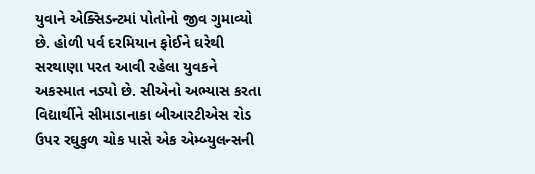યુવાને એક્સિડન્ટમાં પોતોનો જીવ ગુમાવ્યો છે. હોળી પર્વ દરમિયાન ફોઈને ઘરેથી સરથાણા પરત આવી રહેલા યુવકને અકસ્માત નડ્યો છે. સીએનો અભ્યાસ કરતા વિદ્યાર્થીને સીમાડાનાકા બીઆરટીએસ રોડ ઉપર રઘુકુળ ચોક પાસે એક એમ્બ્યુલન્સની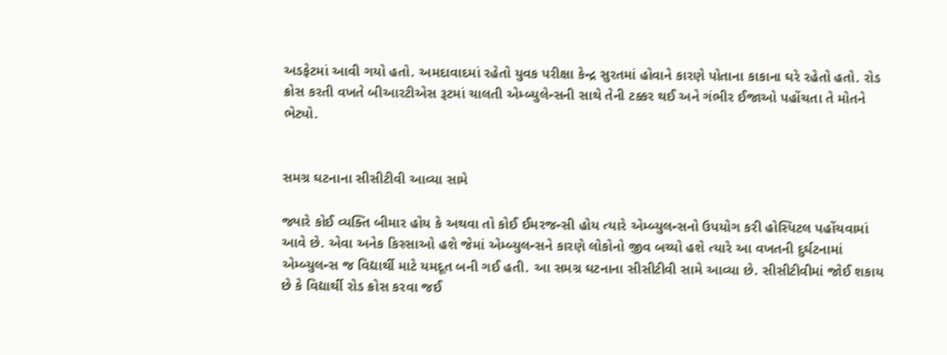અડફેટમાં આવી ગયો હતો. અમદાવાદમાં રહેતો યુવક પરીક્ષા કેન્દ્ર સુરતમાં હોવાને કારણે પોતાના કાકાના ઘરે રહેતો હતો. રોડ ક્રોસ કરતી વખતે બીઆરટીએસ રૂટમાં ચાલતી એમ્બ્યુલેન્સની સાથે તેની ટક્કર થઈ અને ગંભીર ઈજાઓ પહોંચતા તે મોતને ભેટ્યો.


સમગ્ર ઘટનાના સીસીટીવી આવ્યા સામે

જ્યારે કોઈ વ્યક્તિ બીમાર હોય કે અથવા તો કોઈ ઈમરજન્સી હોય ત્યારે એમ્બ્યુલન્સનો ઉપયોગ કરી હોસ્પિટલ પહોંચવામાં આવે છે. એવા અનેક કિસ્સાઓ હશે જેમાં એમ્બ્યુલન્સને કારણે લોકોનો જીવ બચ્યો હશે ત્યારે આ વખતની દુર્ઘટનામાં એમ્બ્યુલન્સ જ વિદ્યાર્થી માટે યમદૂત બની ગઈ હતી. આ સમગ્ર ઘટનાના સીસીટીવી સામે આવ્યા છે. સીસીટીવીમાં જોઈ શકાય છે કે વિદ્યાર્થી રોડ ક્રોસ કરવા જઈ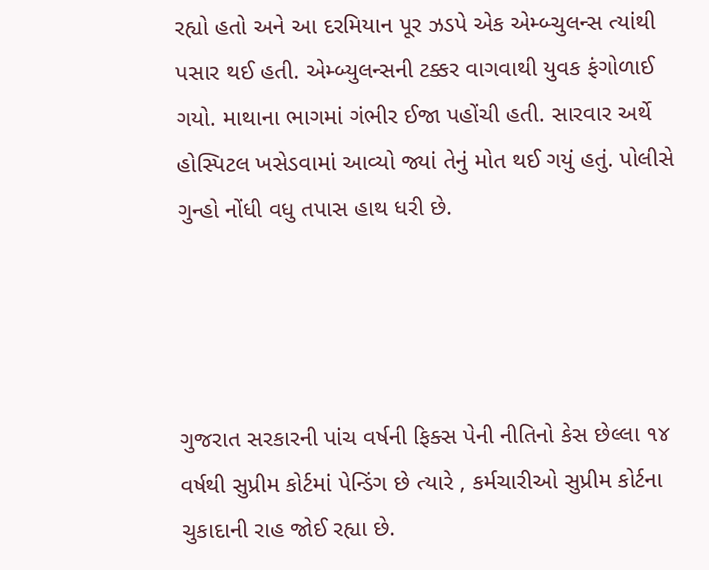રહ્યો હતો અને આ દરમિયાન પૂર ઝડપે એક એમ્બ્ચુલન્સ ત્યાંથી પસાર થઈ હતી. એમ્બ્યુલન્સની ટક્કર વાગવાથી યુવક ફંગોળાઈ ગયો. માથાના ભાગમાં ગંભીર ઈજા પહોંચી હતી. સારવાર અર્થે હોસ્પિટલ ખસેડવામાં આવ્યો જ્યાં તેનું મોત થઈ ગયું હતું. પોલીસે ગુન્હો નોંધી વધુ તપાસ હાથ ધરી છે.




ગુજરાત સરકારની પાંચ વર્ષની ફિક્સ પેની નીતિનો કેસ છેલ્લા ૧૪ વર્ષથી સુપ્રીમ કોર્ટમાં પેન્ડિંગ છે ત્યારે , કર્મચારીઓ સુપ્રીમ કોર્ટના ચુકાદાની રાહ જોઈ રહ્યા છે.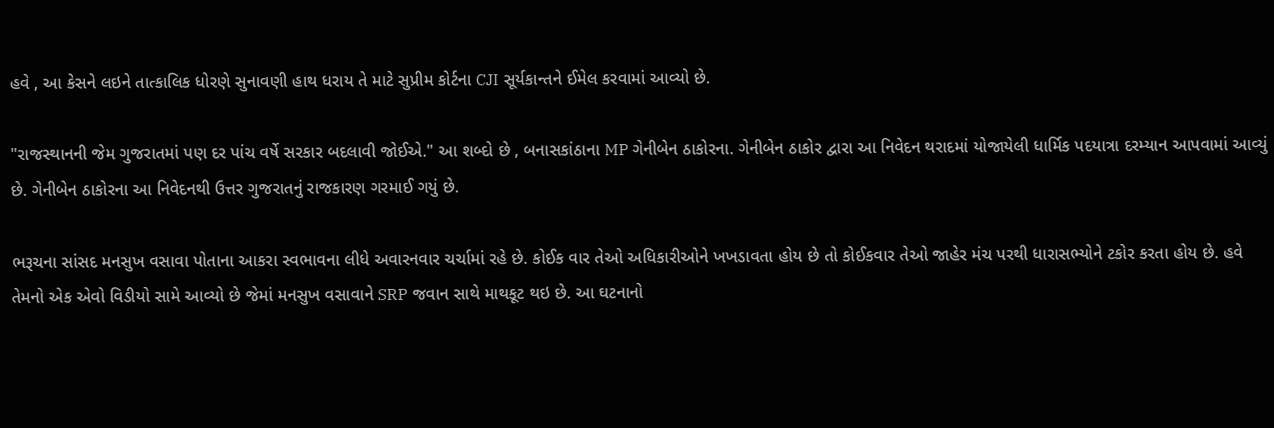હવે , આ કેસને લઇને તાત્કાલિક ધોરણે સુનાવણી હાથ ધરાય તે માટે સુપ્રીમ કોર્ટના CJI સૂર્યકાન્તને ઈમેલ કરવામાં આવ્યો છે.

"રાજસ્થાનની જેમ ગુજરાતમાં પણ દર પાંચ વર્ષે સરકાર બદલાવી જોઈએ." આ શબ્દો છે , બનાસકાંઠાના MP ગેનીબેન ઠાકોરના. ગેનીબેન ઠાકોર દ્વારા આ નિવેદન થરાદમાં યોજાયેલી ધાર્મિક પદયાત્રા દરમ્યાન આપવામાં આવ્યું છે. ગેનીબેન ઠાકોરના આ નિવેદનથી ઉત્તર ગુજરાતનું રાજકારણ ગરમાઈ ગયું છે.

ભરૂચના સાંસદ મનસુખ વસાવા પોતાના આકરા સ્વભાવના લીધે અવારનવાર ચર્ચામાં રહે છે. કોઈક વાર તેઓ અધિકારીઓને ખખડાવતા હોય છે તો કોઈકવાર તેઓ જાહેર મંચ પરથી ધારાસભ્યોને ટકોર કરતા હોય છે. હવે તેમનો એક એવો વિડીયો સામે આવ્યો છે જેમાં મનસુખ વસાવાને SRP જવાન સાથે માથકૂટ થઇ છે. આ ઘટનાનો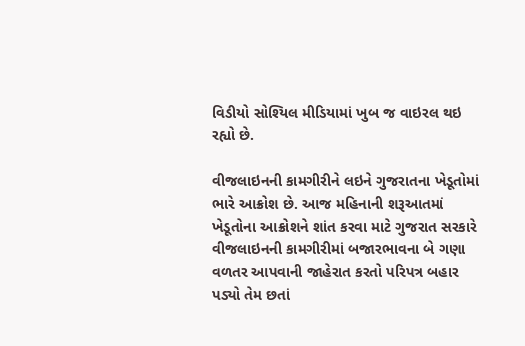વિડીયો સોશ્યિલ મીડિયામાં ખુબ જ વાઇરલ થઇ રહ્યો છે.

વીજલાઇનની કામગીરીને લઇને ગુજરાતના ખેડૂતોમાં ભારે આક્રોશ છે. આજ મહિનાની શરૂઆતમાં ખેડૂતોના આક્રોશને શાંત કરવા માટે ગુજરાત સરકારે વીજલાઇનની કામગીરીમાં બજારભાવના બે ગણા વળતર આપવાની જાહેરાત કરતો પરિપત્ર બહાર પડ્યો તેમ છતાં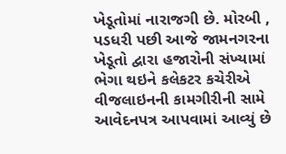ખેડૂતોમાં નારાજગી છે. મોરબી , પડધરી પછી આજે જામનગરના ખેડૂતો દ્વારા હજારોની સંખ્યામાં ભેગા થઇને કલેકટર કચેરીએ વીજલાઇનની કામગીરીની સામે આવેદનપત્ર આપવામાં આવ્યું છે